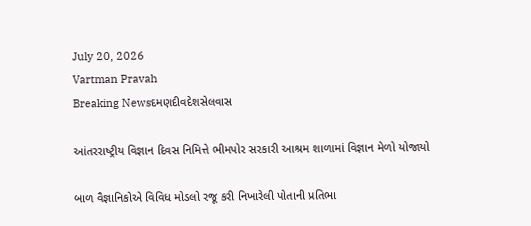July 20, 2026
Vartman Pravah
Breaking Newsદમણદીવદેશસેલવાસ

આંતરરાષ્‍ટ્રીય વિજ્ઞાન દિવસ નિમિત્તે ભીમપોર સરકારી આશ્રમ શાળામાં વિજ્ઞાન મેળો યોજાયો

બાળ વૈજ્ઞાનિકોએ વિવિધ મોડલો રજૂ કરી નિખારેલી પોતાની પ્રતિભા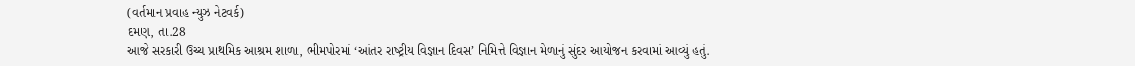(વર્તમાન પ્રવાહ ન્‍યુઝ નેટવર્ક)
દમણ, તા.28
આજે સરકારી ઉચ્‍ચ પ્રાથમિક આશ્રમ શાળા, ભીમપોરમાં ‘આંતર રાષ્‍ટ્રીય વિજ્ઞાન દિવસ’ નિમિત્તે વિજ્ઞાન મેળાનું સુંદર આયોજન કરવામાં આવ્‍યું હતું.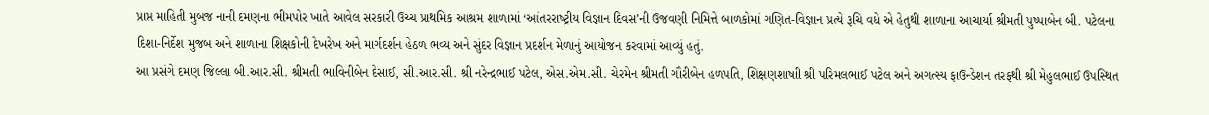પ્રાપ્ત માહિતી મુબજ નાની દમણના ભીમપોર ખાતે આવેલ સરકારી ઉચ્‍ચ પ્રાથમિક આશ્રમ શાળામાં ‘આંતરરાષ્‍ટ્રીય વિજ્ઞાન દિવસ’ની ઉજવણી નિમિત્તે બાળકોમાં ગણિત-વિજ્ઞાન પ્રત્‍યે રૂચિ વધે એ હેતુથી શાળાના આચાર્યા શ્રીમતી પુષ્‍પાબેન બી. પટેલના દિશા-નિર્દેશ મુજબ અને શાળાના શિક્ષકોની દેખરેખ અને માર્ગદર્શન હેઠળ ભવ્‍ય અને સુંદર વિજ્ઞાન પ્રદર્શન મેળાનું આયોજન કરવામાં આવ્‍યું હતું.
આ પ્રસંગે દમણ જિલ્લા બી.આર.સી. શ્રીમતી ભાવિનીબેન દેસાઈ, સી.આર.સી. શ્રી નરેન્‍દ્રભાઈ પટેલ, એસ.એમ.સી. ચેરમેન શ્રીમતી ગૌરીબેન હળપતિ, શિક્ષણશાષાી શ્રી પરિમલભાઈ પટેલ અને અગત્‍સ્‍ય ફાઉન્‍ડેશન તરફથી શ્રી મેહુલભાઈ ઉપસ્‍થિત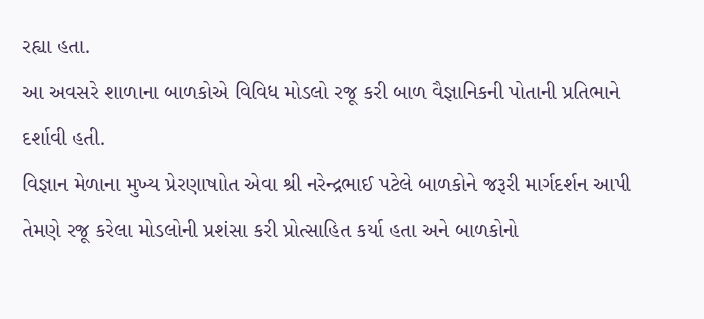રહ્યા હતા.
આ અવસરે શાળાના બાળકોએ વિવિધ મોડલો રજૂ કરી બાળ વૈજ્ઞાનિકની પોતાની પ્રતિભાને દર્શાવી હતી.
વિજ્ઞાન મેળાના મુખ્‍ય પ્રેરણાષાોત એવા શ્રી નરેન્‍દ્રભાઈ પટેલે બાળકોને જરૂરી માર્ગદર્શન આપી તેમણે રજૂ કરેલા મોડલોની પ્રશંસા કરી પ્રોત્‍સાહિત કર્યા હતા અને બાળકોનો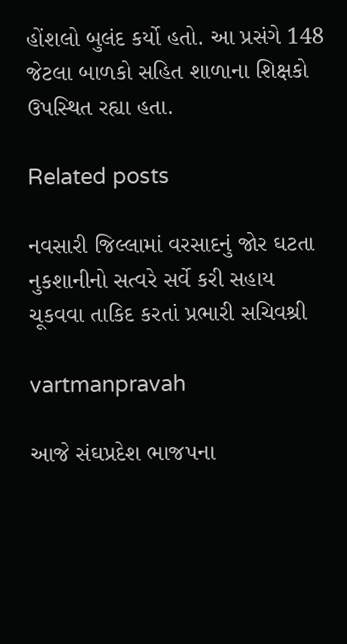હોંશલો બુલંદ કર્યો હતો. આ પ્રસંગે 148 જેટલા બાળકો સહિત શાળાના શિક્ષકો ઉપસ્‍થિત રહ્યા હતા.

Related posts

નવસારી જિલ્લામાં વરસાદનું જોર ઘટતા નુકશાનીનો સત્વરે સર્વે કરી સહાય ચૂકવવા તાકિદ કરતાં પ્રભારી સચિવશ્રી

vartmanpravah

આજે સંઘપ્રદેશ ભાજપના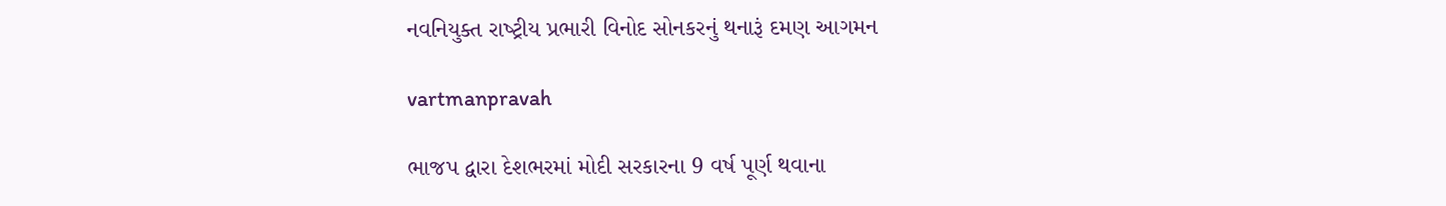નવનિયુક્‍ત રાષ્‍ટ્રીય પ્રભારી વિનોદ સોનકરનું થનારૂં દમણ આગમન

vartmanpravah

ભાજપ દ્વારા દેશભરમાં મોદી સરકારના 9 વર્ષ પૂર્ણ થવાના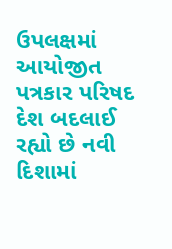ઉપલક્ષમાં આયોજીત પત્રકાર પરિષદ દેશ બદલાઈ રહ્યો છે નવી દિશામાં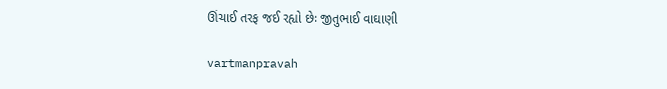ઊંચાઈ તરફ જઈ રહ્યો છેઃ જીતુભાઈ વાઘાણી

vartmanpravah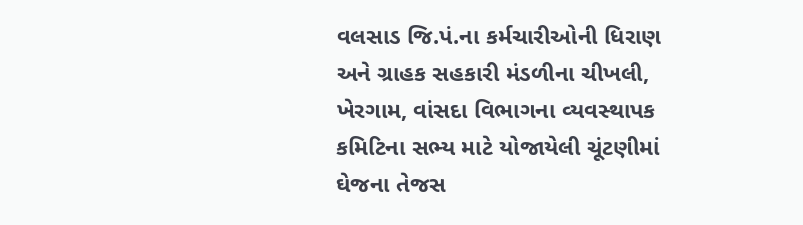વલસાડ જિ.પં.ના કર્મચારીઓની ધિરાણ અને ગ્રાહક સહકારી મંડળીના ચીખલી, ખેરગામ, વાંસદા વિભાગના વ્‍યવસ્‍થાપક કમિટિના સભ્‍ય માટે યોજાયેલી ચૂંટણીમાં ઘેજના તેજસ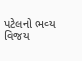પટેલનો ભવ્‍ય વિજય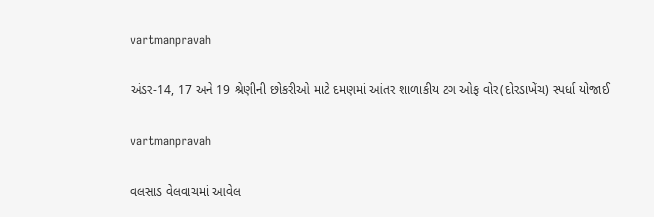vartmanpravah

અંડર-14, 17 અને 19 શ્રેણીની છોકરીઓ માટે દમણમાં આંતર શાળાકીય ટગ ઓફ વોર(દોરડાખેંચ) સ્‍પર્ધા યોજાઈ

vartmanpravah

વલસાડ વેલવાચમાં આવેલ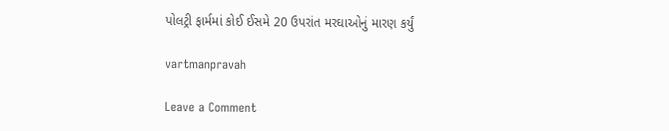પોલટ્રી ફાર્મમાં કોઈ ઈસમે 20 ઉપરાંત મરઘાઓનું મારણ કર્યું

vartmanpravah

Leave a Comment